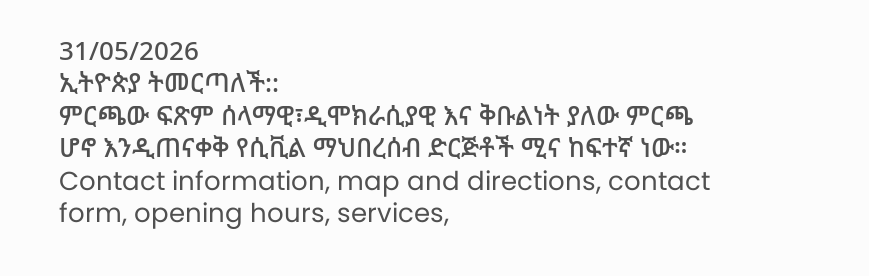31/05/2026
ኢትዮጵያ ትመርጣለች::
ምርጫው ፍጽም ሰላማዊ፣ዲሞክራሲያዊ እና ቅቡልነት ያለው ምርጫ ሆኖ እንዲጠናቀቅ የሲቪል ማህበረሰብ ድርጅቶች ሚና ከፍተኛ ነው።
Contact information, map and directions, contact form, opening hours, services,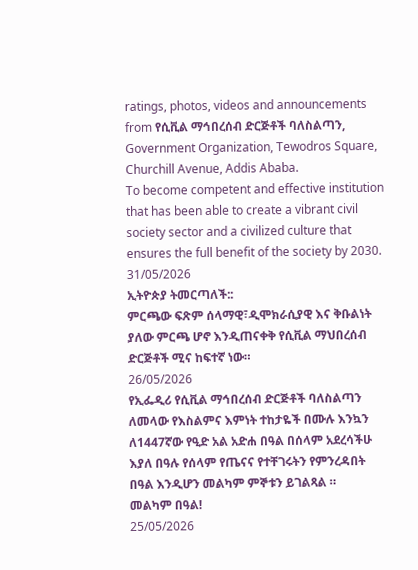ratings, photos, videos and announcements from የሲቪል ማኅበረሰብ ድርጅቶች ባለስልጣን, Government Organization, Tewodros Square, Churchill Avenue, Addis Ababa.
To become competent and effective institution that has been able to create a vibrant civil society sector and a civilized culture that ensures the full benefit of the society by 2030.
31/05/2026
ኢትዮጵያ ትመርጣለች::
ምርጫው ፍጽም ሰላማዊ፣ዲሞክራሲያዊ እና ቅቡልነት ያለው ምርጫ ሆኖ እንዲጠናቀቅ የሲቪል ማህበረሰብ ድርጅቶች ሚና ከፍተኛ ነው።
26/05/2026
የኢፌዲሪ የሲቪል ማኅበረሰብ ድርጅቶች ባለስልጣን ለመላው የእስልምና እምነት ተከታዬች በሙሉ እንኳን ለ1447ኛው የዒድ አል አድሐ በዓል በሰላም አደረሳችሁ እያለ በዓሉ የሰላም የጤናና የተቸገሩትን የምንረዳበት በዓል እንዲሆን መልካም ምኞቱን ይገልጻል ።
መልካም በዓል!
25/05/2026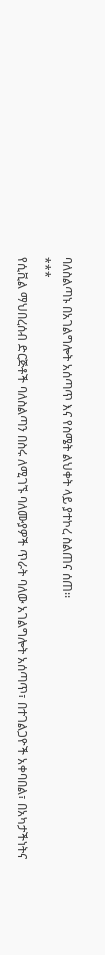ባለስልጣኑ በአገልግሎት አሰጣጥ እና የስሜት ልህቀት ላይ ያተኮረ ስልጠና ሰጠ፡፡
***
የሲቪል ማህበረሰብ ድርጅቶች ባለስልጣን በስሩ ለሚገኙ ባለሙያዎች ጥራት ባለው አገልግሎት አሰጣጥ፣ በተገልጋዮች አቀባበል፣ በአካታችነትና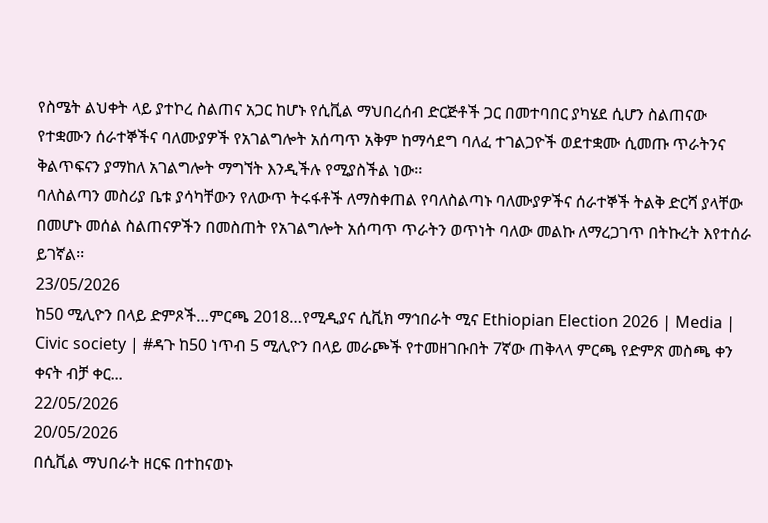የስሜት ልህቀት ላይ ያተኮረ ስልጠና አጋር ከሆኑ የሲቪል ማህበረሰብ ድርጅቶች ጋር በመተባበር ያካሄደ ሲሆን ስልጠናው የተቋሙን ሰራተኞችና ባለሙያዎች የአገልግሎት አሰጣጥ አቅም ከማሳደግ ባለፈ ተገልጋዮች ወደተቋሙ ሲመጡ ጥራትንና ቅልጥፍናን ያማከለ አገልግሎት ማግኘት እንዲችሉ የሚያስችል ነው፡፡
ባለስልጣን መስሪያ ቤቱ ያሳካቸውን የለውጥ ትሩፋቶች ለማስቀጠል የባለስልጣኑ ባለሙያዎችና ሰራተኞች ትልቅ ድርሻ ያላቸው በመሆኑ መሰል ስልጠናዎችን በመስጠት የአገልግሎት አሰጣጥ ጥራትን ወጥነት ባለው መልኩ ለማረጋገጥ በትኩረት እየተሰራ ይገኛል፡፡
23/05/2026
ከ50 ሚሊዮን በላይ ድምጾች…ምርጫ 2018…የሚዲያና ሲቪክ ማኅበራት ሚና Ethiopian Election 2026 | Media | Civic society | #ዳጉ ከ50 ነጥብ 5 ሚሊዮን በላይ መራጮች የተመዘገቡበት 7ኛው ጠቅላላ ምርጫ የድምጽ መስጫ ቀን ቀናት ብቻ ቀር...
22/05/2026
20/05/2026
በሲቪል ማህበራት ዘርፍ በተከናወኑ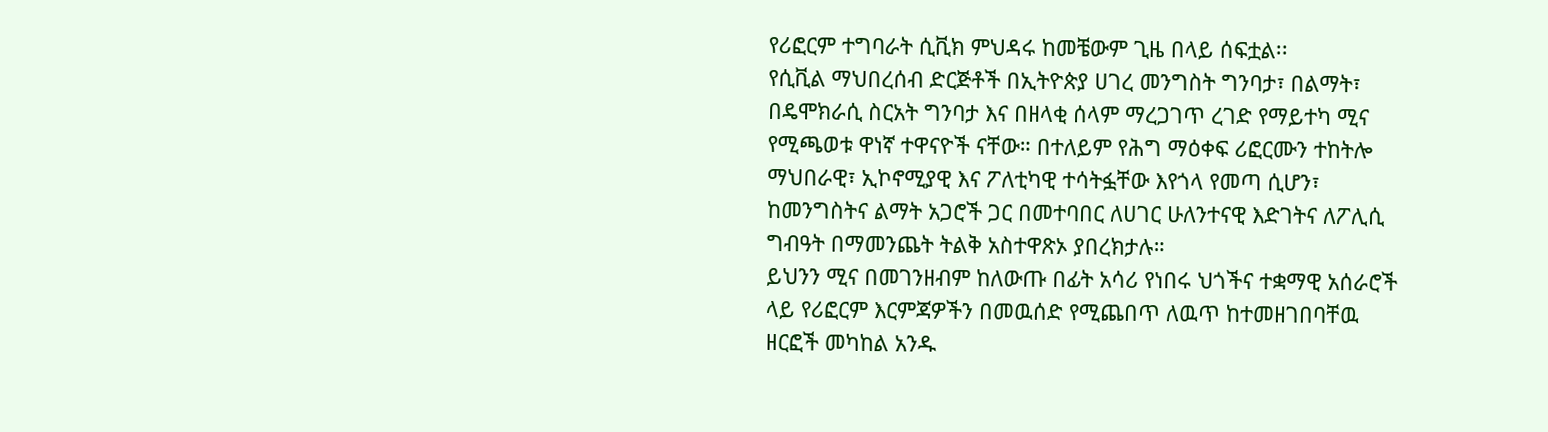የሪፎርም ተግባራት ሲቪክ ምህዳሩ ከመቼውም ጊዜ በላይ ሰፍቷል፡፡
የሲቪል ማህበረሰብ ድርጅቶች በኢትዮጵያ ሀገረ መንግስት ግንባታ፣ በልማት፣ በዴሞክራሲ ስርአት ግንባታ እና በዘላቂ ሰላም ማረጋገጥ ረገድ የማይተካ ሚና የሚጫወቱ ዋነኛ ተዋናዮች ናቸው። በተለይም የሕግ ማዕቀፍ ሪፎርሙን ተከትሎ ማህበራዊ፣ ኢኮኖሚያዊ እና ፖለቲካዊ ተሳትፏቸው እየጎላ የመጣ ሲሆን፣ ከመንግስትና ልማት አጋሮች ጋር በመተባበር ለሀገር ሁለንተናዊ እድገትና ለፖሊሲ ግብዓት በማመንጨት ትልቅ አስተዋጽኦ ያበረክታሉ።
ይህንን ሚና በመገንዘብም ከለውጡ በፊት አሳሪ የነበሩ ህጎችና ተቋማዊ አሰራሮች ላይ የሪፎርም እርምጃዎችን በመዉሰድ የሚጨበጥ ለዉጥ ከተመዘገበባቸዉ ዘርፎች መካከል አንዱ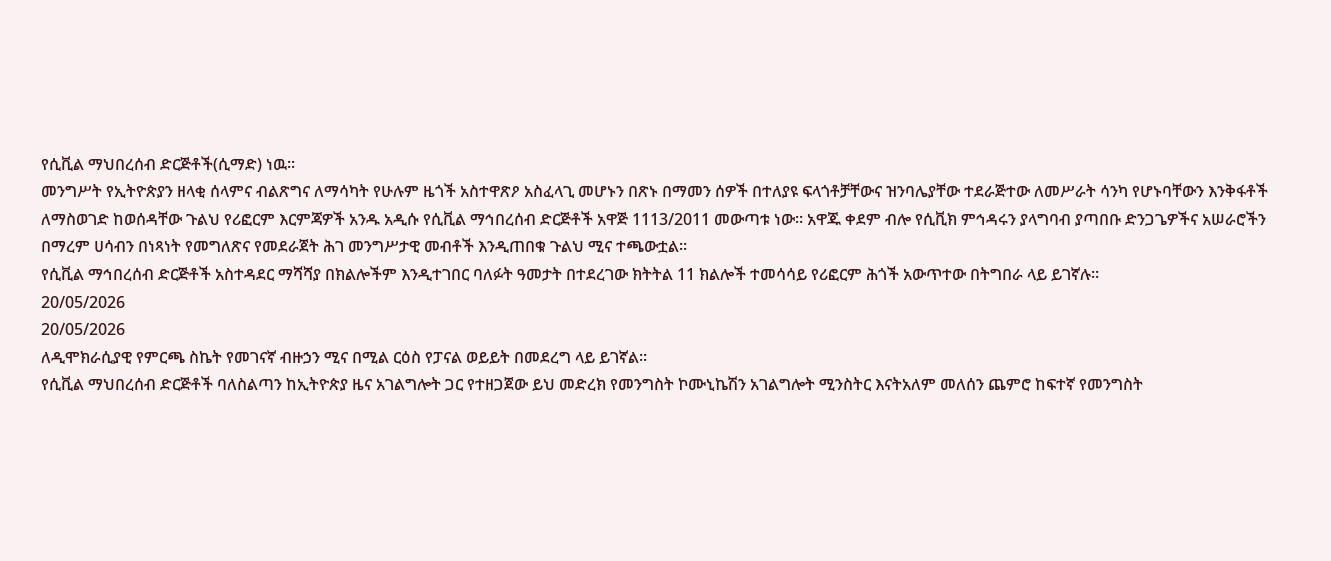የሲቪል ማህበረሰብ ድርጅቶች(ሲማድ) ነዉ፡፡
መንግሥት የኢትዮጵያን ዘላቂ ሰላምና ብልጽግና ለማሳካት የሁሉም ዜጎች አስተዋጽዖ አስፈላጊ መሆኑን በጽኑ በማመን ሰዎች በተለያዩ ፍላጎቶቻቸውና ዝንባሌያቸው ተደራጅተው ለመሥራት ሳንካ የሆኑባቸውን እንቅፋቶች ለማስወገድ ከወሰዳቸው ጉልህ የሪፎርም እርምጃዎች አንዱ አዲሱ የሲቪል ማኅበረሰብ ድርጅቶች አዋጅ 1113/2011 መውጣቱ ነው። አዋጁ ቀደም ብሎ የሲቪክ ምኅዳሩን ያላግባብ ያጣበቡ ድንጋጌዎችና አሠራሮችን በማረም ሀሳብን በነጻነት የመግለጽና የመደራጀት ሕገ መንግሥታዊ መብቶች እንዲጠበቁ ጉልህ ሚና ተጫውቷል።
የሲቪል ማኅበረሰብ ድርጅቶች አስተዳደር ማሻሻያ በክልሎችም እንዲተገበር ባለፉት ዓመታት በተደረገው ክትትል 11 ክልሎች ተመሳሳይ የሪፎርም ሕጎች አውጥተው በትግበራ ላይ ይገኛሉ።
20/05/2026
20/05/2026
ለዲሞክራሲያዊ የምርጫ ስኬት የመገናኛ ብዙኃን ሚና በሚል ርዕስ የፓናል ወይይት በመደረግ ላይ ይገኛል።
የሲቪል ማህበረሰብ ድርጅቶች ባለስልጣን ከኢትዮጵያ ዜና አገልግሎት ጋር የተዘጋጀው ይህ መድረክ የመንግስት ኮሙኒኬሽን አገልግሎት ሚንስትር እናትአለም መለሰን ጨምሮ ከፍተኛ የመንግስት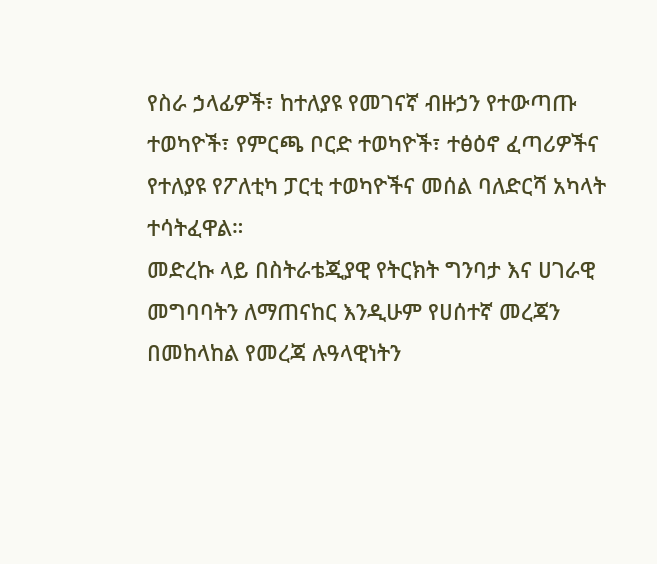የስራ ኃላፊዎች፣ ከተለያዩ የመገናኛ ብዙኃን የተውጣጡ ተወካዮች፣ የምርጫ ቦርድ ተወካዮች፣ ተፅዕኖ ፈጣሪዎችና የተለያዩ የፖለቲካ ፓርቲ ተወካዮችና መሰል ባለድርሻ አካላት ተሳትፈዋል።
መድረኩ ላይ በስትራቴጂያዊ የትርክት ግንባታ እና ሀገራዊ መግባባትን ለማጠናከር እንዲሁም የሀሰተኛ መረጃን በመከላከል የመረጃ ሉዓላዊነትን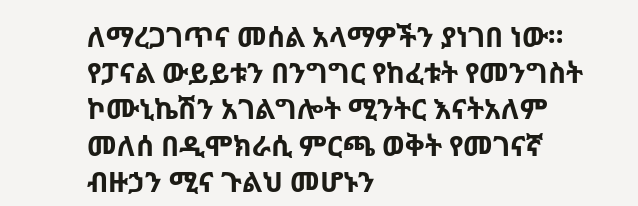ለማረጋገጥና መሰል አላማዎችን ያነገበ ነው።
የፓናል ውይይቱን በንግግር የከፈቱት የመንግስት ኮሙኒኬሽን አገልግሎት ሚንትር እናትአለም መለሰ በዲሞክራሲ ምርጫ ወቅት የመገናኛ ብዙኃን ሚና ጉልህ መሆኑን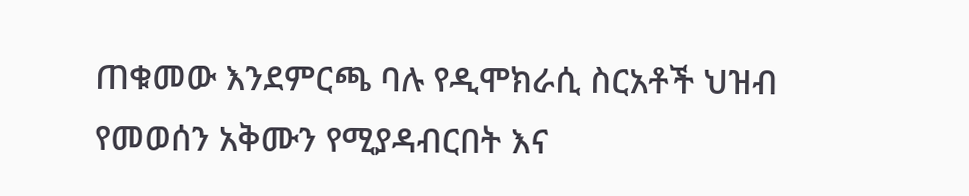ጠቁመው እንደምርጫ ባሉ የዲሞክራሲ ስርአቶች ህዝብ የመወሰን አቅሙን የሚያዳብርበት እና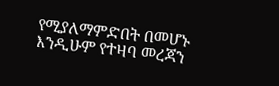የሚያለማምድበት በመሆኑ እንዲሁም የተዛባ መረጃን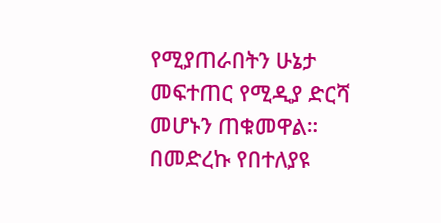የሚያጠራበትን ሁኔታ መፍተጠር የሚዲያ ድርሻ መሆኑን ጠቁመዋል።
በመድረኩ የበተለያዩ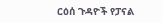ርዕሰ ጉዳዮች የፓናል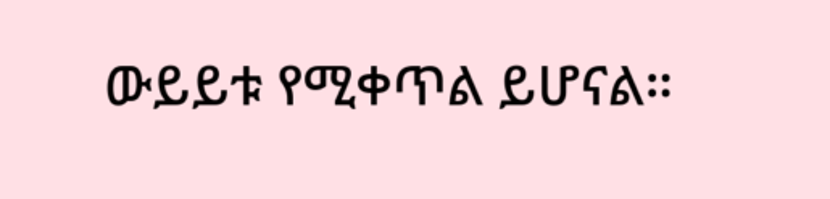ውይይቱ የሚቀጥል ይሆናል።